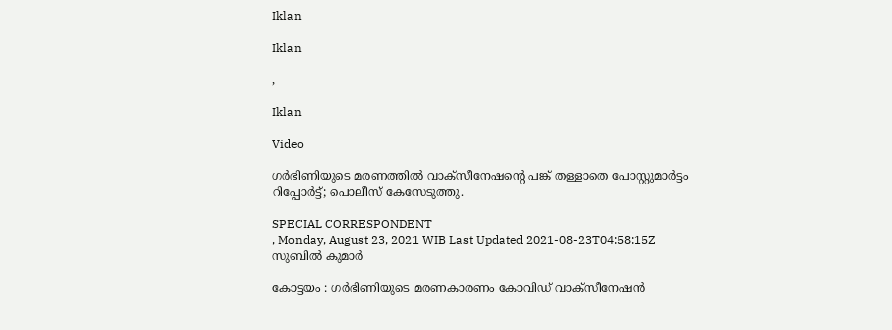Iklan

Iklan

,

Iklan

Video

ഗർഭിണിയുടെ മരണത്തിൽ വാക്സീനേഷൻ്റെ പങ്ക് തള്ളാതെ പോസ്റ്റുമാർട്ടം റിപ്പോർട്ട്; പൊലീസ് കേസേടുത്തു.

SPECIAL CORRESPONDENT
, Monday, August 23, 2021 WIB Last Updated 2021-08-23T04:58:15Z
സുബിൽ കുമാർ

കോട്ടയം : ഗർഭിണിയുടെ മരണകാരണം കോവിഡ് വാക്സീനേഷൻ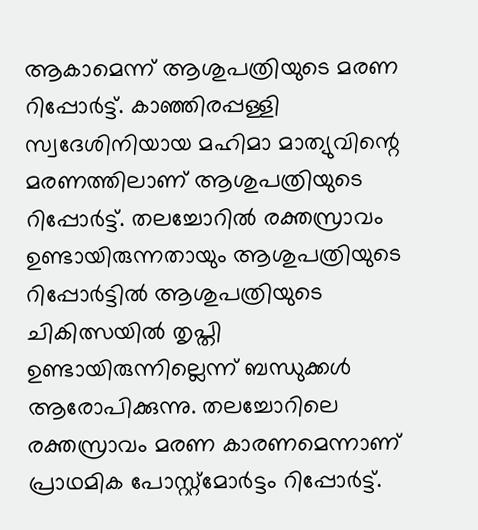ആകാമെന്ന് ആശുപത്രിയുടെ മരണ റിപ്പോർട്ട്. കാഞ്ഞിരപ്പള്ളി സ്വദേശിനിയായ മഹിമാ മാത്യുവിന്റെ മരണത്തിലാണ് ആശുപത്രിയുടെ റിപ്പോർട്ട്. തലച്ചോറിൽ രക്തസ്രാവം ഉണ്ടായിരുന്നതായും ആശുപത്രിയുടെ റിപ്പോർട്ടിൽ ആശുപത്രിയുടെ ചികിത്സയിൽ തൃപ്തി ഉണ്ടായിരുന്നില്ലെന്ന് ബന്ധുക്കൾ ആരോപിക്കുന്നു. തലച്ചോറിലെ രക്തസ്രാവം മരണ കാരണമെന്നാണ് പ്രാഥമിക പോസ്റ്റ്മോർട്ടം റിപ്പോർട്ട്.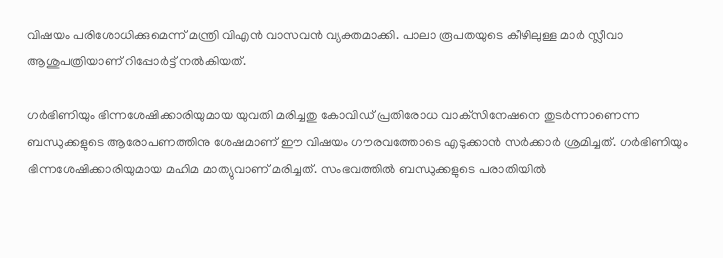വിഷയം പരിശോധിക്കുമെന്ന് മന്ത്രി വിഎൻ വാസവൻ വ്യക്തമാക്കി. പാലാ രൂപതയുടെ കീഴിലുള്ള മാർ സ്ലീവാ ആശുപത്രിയാണ് റിപ്പോർട്ട് നൽകിയത്.

ഗര്‍ഭിണിയും ഭിന്നശേഷിക്കാരിയുമായ യുവതി മരിച്ചതു കോവിഡ് പ്രതിരോധ വാക്‌സിനേഷനെ തുടര്‍ന്നാണെന്ന ബന്ധുക്കളുടെ ആരോപണത്തിനു ശേഷമാണ് ഈ വിഷയം ഗൗരവത്തോടെ എടുക്കാൻ സർക്കാർ ശ്രമിച്ചത്. ഗര്‍ഭിണിയും ഭിന്നശേഷിക്കാരിയുമായ മഹിമ മാത്യുവാണ് മരിച്ചത്. സംഭവത്തിൽ ബന്ധുക്കളുടെ പരാതിയിൽ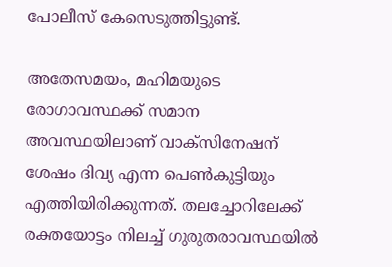പോലീസ് കേസെടുത്തിട്ടുണ്ട്.

അതേസമയം, മഹിമയുടെ രോഗാവസ്ഥക്ക് സമാന അവസ്ഥയിലാണ് വാക്‌സിനേഷന് ശേഷം ദിവ്യ എന്ന പെൺകുട്ടിയും എത്തിയിരിക്കുന്നത്. തലച്ചോറിലേക്ക് രക്തയോട്ടം നിലച്ച്‌ ഗുരുതരാവസ്ഥയില്‍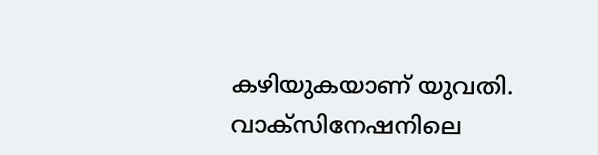കഴിയുകയാണ് യുവതി. വാക്‌സിനേഷനിലെ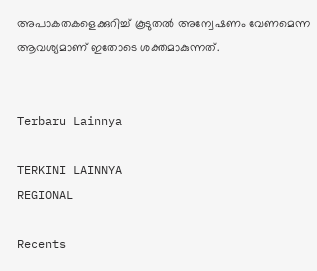അപാകതകളെക്കുറിച്ച് കൂടുതൽ അന്വേഷണം വേണമെന്ന ആവശ്യമാണ്‌ ഇതോടെ ശക്തമാകുന്നത്.


Terbaru Lainnya

TERKINI LAINNYA
REGIONAL

Recents